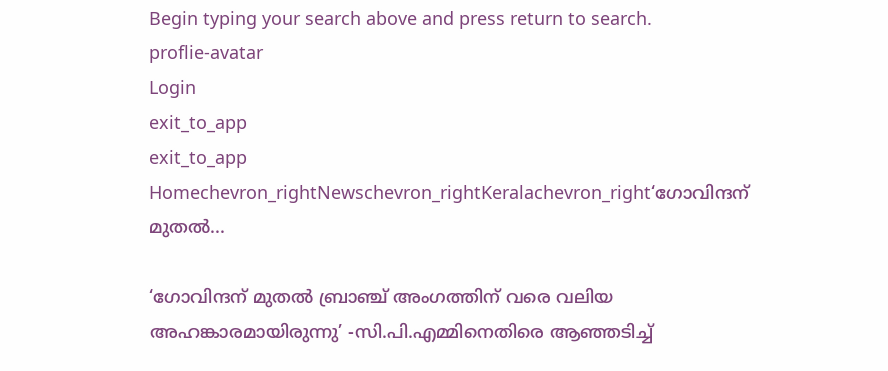Begin typing your search above and press return to search.
proflie-avatar
Login
exit_to_app
exit_to_app
Homechevron_rightNewschevron_rightKeralachevron_right‘ഗോവിന്ദന് മുതൽ...

‘ഗോവിന്ദന് മുതൽ ബ്രാഞ്ച് അംഗത്തിന് വരെ വലിയ അഹങ്കാരമായിരുന്നു’ -സി.പി.എമ്മിനെതിരെ ആഞ്ഞടിച്ച്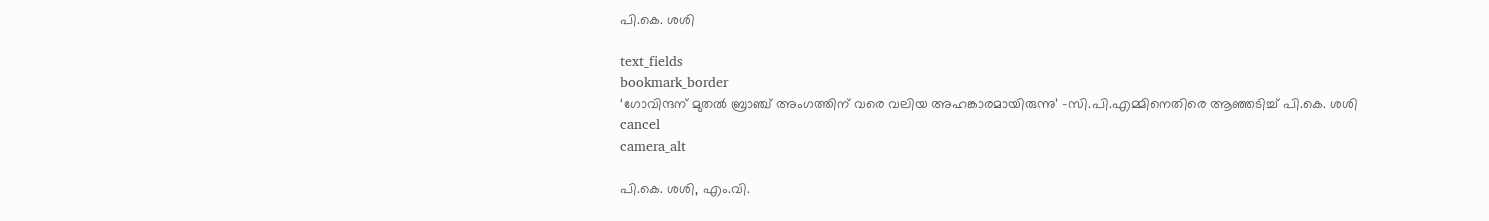പി.കെ. ശശി

text_fields
bookmark_border
‘ഗോവിന്ദന് മുതൽ ബ്രാഞ്ച് അംഗത്തിന് വരെ വലിയ അഹങ്കാരമായിരുന്നു’ -സി.പി.എമ്മിനെതിരെ ആഞ്ഞടിച്ച് പി.കെ. ശശി
cancel
camera_alt

പി.കെ. ശശി, എം.വി.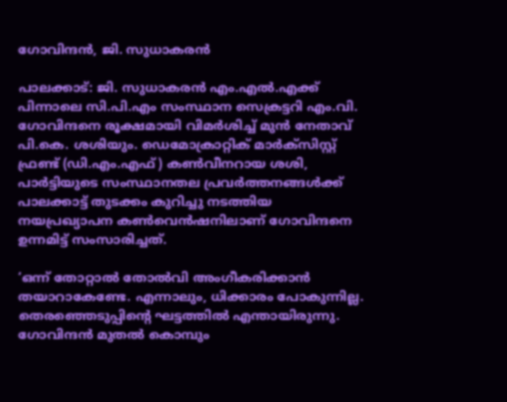ഗോവിന്ദൻ, ജി. സുധാകരൻ

പാലക്കാട്: ജി. സുധാകരൻ എം.എൽ.എക്ക് പിന്നാലെ സി.പി.എം സംസ്ഥാന സെക്രട്ടറി എം.വി. ഗോവിന്ദനെ രൂക്ഷമായി വിമർശിച്ച് മുൻ നേതാവ് പി.കെ. ശശിയും. ഡെമോക്രാറ്റിക് മാർക്സിസ്റ്റ് ഫ്രണ്ട് (ഡി.എം.എഫ്) കൺവീനറായ ശശി, പാർട്ടിയുടെ സംസ്ഥാനതല പ്രവർത്തനങ്ങൾക്ക് പാലക്കാട്ട് തുടക്കം കുറിച്ചു നടത്തിയ നയപ്രഖ്യാപന കൺവെൻഷനിലാണ് ഗോവിന്ദനെ ഉന്നമിട്ട് സംസാരിച്ചത്.

‘ഒന്ന് തോറ്റാൽ തോൽവി അംഗീകരിക്കാൻ തയാറാകേണ്ടേ. എന്നാലും, ധിക്കാരം പോകുന്നില്ല. തെരഞ്ഞെടുപ്പിന്റെ ഘട്ടത്തിൽ എന്തായിരുന്നു. ഗോവിന്ദൻ മുതൽ കൊമ്പും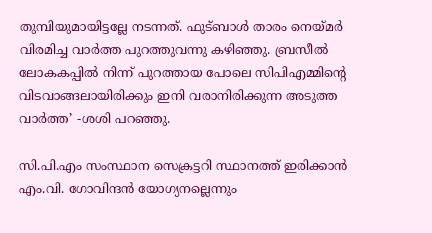തുമ്പിയുമായിട്ടല്ലേ നടന്നത്. ഫുട്ബാൾ താരം നെയ്മർ വിരമിച്ച വാർത്ത പുറത്തുവന്നു കഴിഞ്ഞു. ബ്രസീൽ ലോകകപ്പിൽ നിന്ന് പുറത്തായ പോലെ സിപിഎമ്മിന്റെ വിടവാങ്ങലായിരിക്കും ഇനി വരാനിരിക്കുന്ന അടുത്ത വാർത്ത’ -ശശി പറഞ്ഞു.

സി.പി.എം സംസ്ഥാന സെക്രട്ടറി സ്ഥാനത്ത് ഇരിക്കാൻ എം.വി. ഗോവിന്ദൻ യോഗ്യനല്ലെന്നും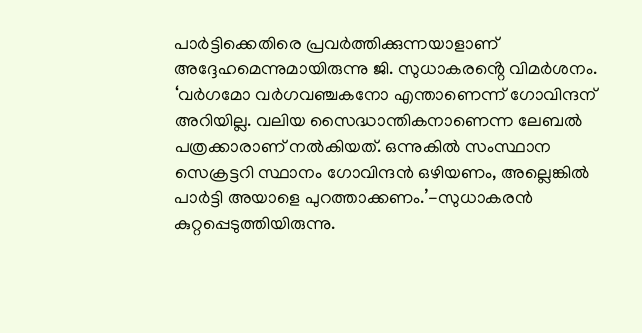പാർട്ടിക്കെതിരെ പ്രവർത്തിക്കുന്നയാളാണ് അദ്ദേഹമെന്നുമായിരുന്നു ജി. സുധാകരൻ്റെ വിമർശനം. ‘വർഗമോ വർഗവഞ്ചകനോ എന്താണെന്ന് ഗോവിന്ദന് അറിയില്ല. വലിയ സൈദ്ധാന്തികനാണെന്ന ലേബൽ പത്രക്കാരാണ് നൽകിയത്. ഒന്നുകിൽ സംസ്ഥാന സെക്രട്ടറി സ്ഥാനം ഗോവിന്ദൻ ഒഴിയണം, അല്ലെങ്കിൽ പാർട്ടി അയാളെ പുറത്താക്കണം.’-സുധാകരൻ കുറ്റപ്പെടുത്തിയിരുന്നു.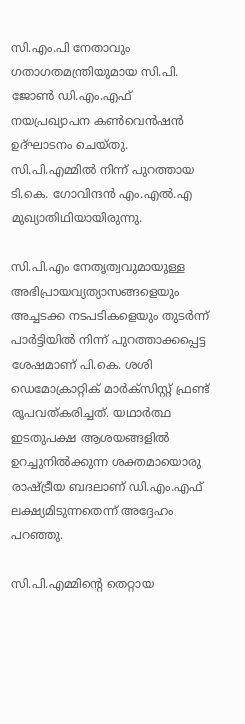സി.എം.പി നേതാവും ഗതാഗതമന്ത്രിയുമായ സി.പി. ജോൺ ഡി.എം.എഫ് നയപ്രഖ്യാപന കൺവെൻഷൻ ഉദ്ഘാടനം ചെയ്തു. സി.പി.എമ്മിൽ നിന്ന് പുറത്തായ ടി.കെ. ഗോവിന്ദൻ എം.എൽ.എ മുഖ്യാതിഥിയായിരുന്നു.

സി.പി.എം നേതൃത്വവുമായുള്ള അഭിപ്രായവ്യത്യാസങ്ങളെയും അച്ചടക്ക നടപടികളെയും തുടർന്ന് പാർട്ടിയിൽ നിന്ന് പുറത്താക്കപ്പെട്ട ശേഷമാണ് പി.കെ. ശശി ഡെമോക്രാറ്റിക് മാർക്സിസ്റ്റ് ഫ്രണ്ട് രൂപവത്കരിച്ചത്. യഥാർത്ഥ ഇടതുപക്ഷ ആശയങ്ങളിൽ ഉറച്ചുനിൽക്കുന്ന ശക്തമായൊരു രാഷ്ട്രീയ ബദലാണ് ഡി.എം.എഫ് ലക്ഷ്യമിടുന്നതെന്ന് അദ്ദേഹം പറഞ്ഞു.

സി.പി.എമ്മിന്റെ തെറ്റായ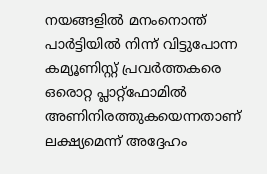നയങ്ങളിൽ മനംനൊന്ത് പാർട്ടിയിൽ നിന്ന് വിട്ടുപോന്ന കമ്യൂണിസ്റ്റ് പ്രവർത്തകരെ ഒരൊറ്റ പ്ലാറ്റ്‌ഫോമിൽ അണിനിരത്തുകയെന്നതാണ് ലക്ഷ്യമെന്ന് അദ്ദേഹം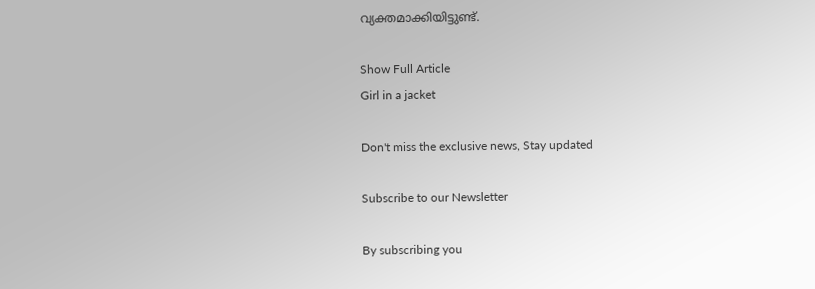വ്യക്തമാക്കിയിട്ടുണ്ട്.

Show Full Article
Girl in a jacket

Don't miss the exclusive news, Stay updated

Subscribe to our Newsletter

By subscribing you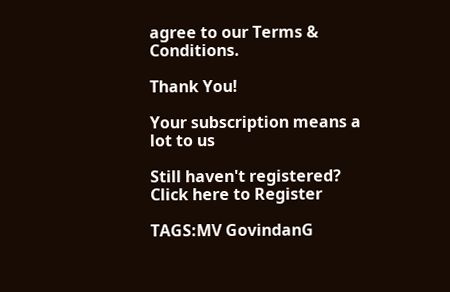agree to our Terms & Conditions.

Thank You!

Your subscription means a lot to us

Still haven't registered? Click here to Register

TAGS:MV GovindanG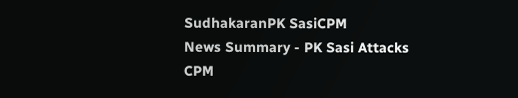SudhakaranPK SasiCPM
News Summary - PK Sasi Attacks CPM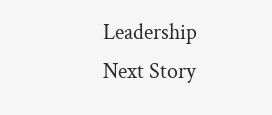Leadership
Next Story